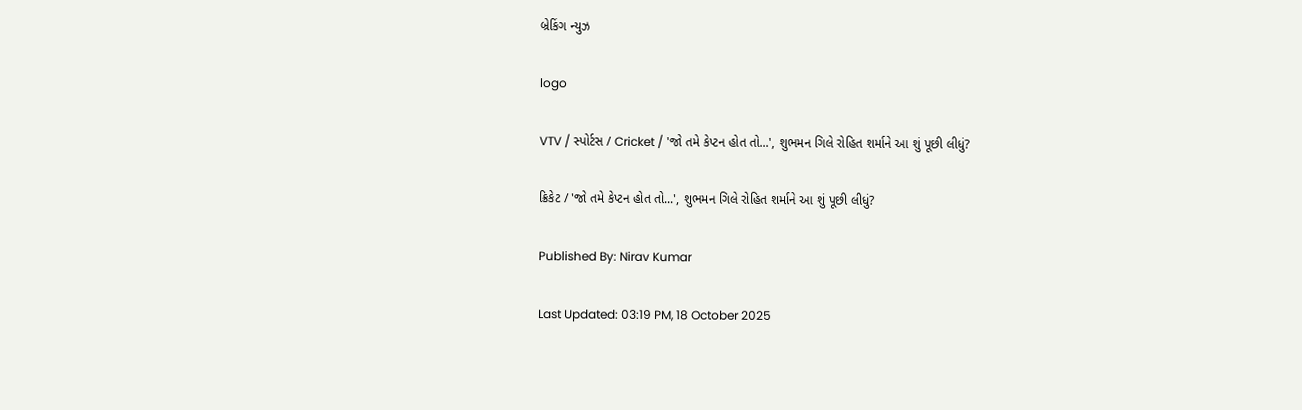બ્રેકિંગ ન્યુઝ

logo

VTV / સ્પોર્ટસ / Cricket / 'જો તમે કેપ્ટન હોત તો...', શુભમન ગિલે રોહિત શર્માને આ શું પૂછી લીધું?

ક્રિકેટ / 'જો તમે કેપ્ટન હોત તો...', શુભમન ગિલે રોહિત શર્માને આ શું પૂછી લીધું?

Published By: Nirav Kumar

Last Updated: 03:19 PM, 18 October 2025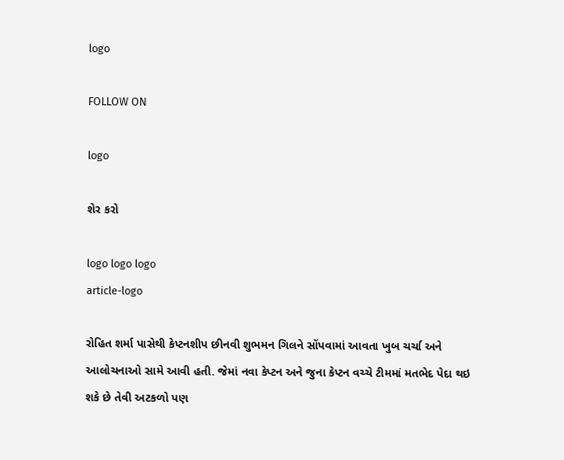logo

FOLLOW ON

logo

શેર કરો

logo logo logo
article-logo

રોહિત શર્મા પાસેથી કેપ્ટનશીપ છીનવી શુભમન ગિલને સોંપવામાં આવતા ખુબ ચર્ચા અને આલોચનાઓ સામે આવી હતી. જેમાં નવા કેપ્ટન અને જુના કેપ્ટન વચ્ચે ટીમમાં મતભેદ પેદા થઇ શકે છે તેવી અટકળો પણ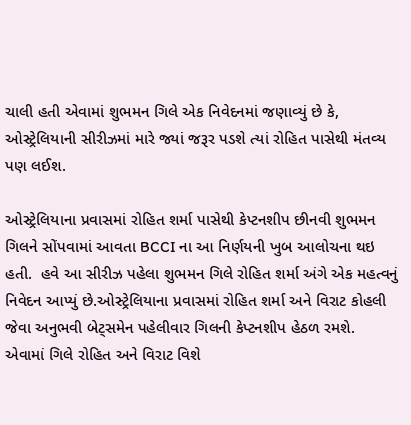ચાલી હતી એવામાં શુભમન ગિલે એક નિવેદનમાં જણાવ્યું છે કે, ઓસ્ટ્રેલિયાની સીરીઝમાં મારે જ્યાં જરૂર પડશે ત્યાં રોહિત પાસેથી મંતવ્ય પણ લઈશ.

ઓસ્ટ્રેલિયાના પ્રવાસમાં રોહિત શર્મા પાસેથી કેપ્ટનશીપ છીનવી શુભમન ગિલને સોંપવામાં આવતા BCCI ના આ નિર્ણયની ખુબ આલોચના થઇ હતી.  હવે આ સીરીઝ પહેલા શુભમન ગિલે રોહિત શર્મા અંગે એક મહત્વનું નિવેદન આપ્યું છે.ઓસ્ટ્રેલિયાના પ્રવાસમાં રોહિત શર્મા અને વિરાટ કોહલી જેવા અનુભવી બેટ્સમેન પહેલીવાર ગિલની કેપ્ટનશીપ હેઠળ રમશે. એવામાં ગિલે રોહિત અને વિરાટ વિશે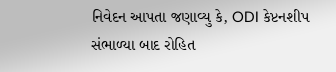નિવેદન આપતા જણાવ્યુ કે, ODI કેપ્ટનશીપ સંભાળ્યા બાદ રોહિત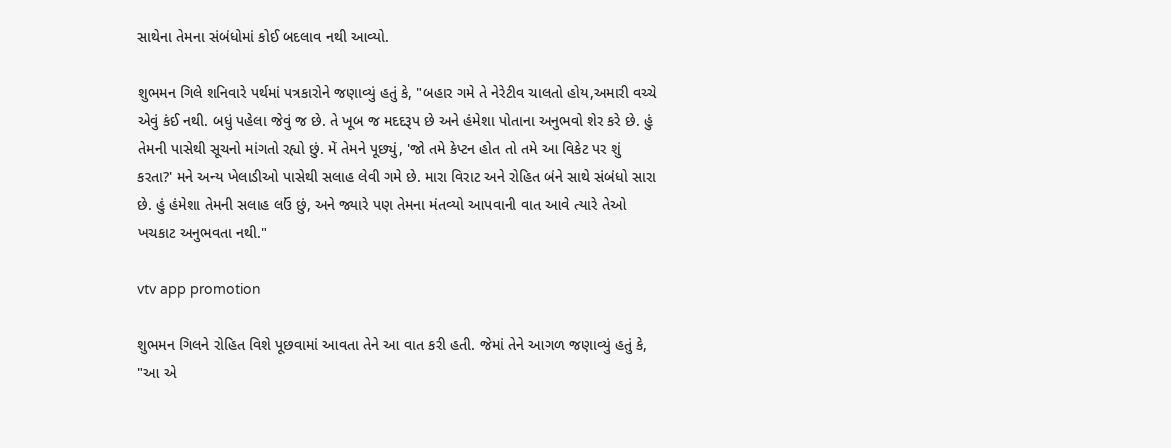સાથેના તેમના સંબંધોમાં કોઈ બદલાવ નથી આવ્યો.

શુભમન ગિલે શનિવારે પર્થમાં પત્રકારોને જણાવ્યું હતું કે, "બહાર ગમે તે નેરેટીવ ચાલતો હોય,અમારી વચ્ચે એવું કંઈ નથી. બધું પહેલા જેવું જ છે. તે ખૂબ જ મદદરૂપ છે અને હંમેશા પોતાના અનુભવો શેર કરે છે. હું તેમની પાસેથી સૂચનો માંગતો રહ્યો છું. મેં તેમને પૂછ્યું, 'જો તમે કેપ્ટન હોત તો તમે આ વિકેટ પર શું કરતા?' મને અન્ય ખેલાડીઓ પાસેથી સલાહ લેવી ગમે છે. મારા વિરાટ અને રોહિત બંને સાથે સંબંધો સારા છે. હું હંમેશા તેમની સલાહ લઉં છું, અને જ્યારે પણ તેમના મંતવ્યો આપવાની વાત આવે ત્યારે તેઓ ખચકાટ અનુભવતા નથી."

vtv app promotion

શુભમન ગિલને રોહિત વિશે પૂછવામાં આવતા તેને આ વાત કરી હતી. જેમાં તેને આગળ જણાવ્યું હતું કે, "આ એ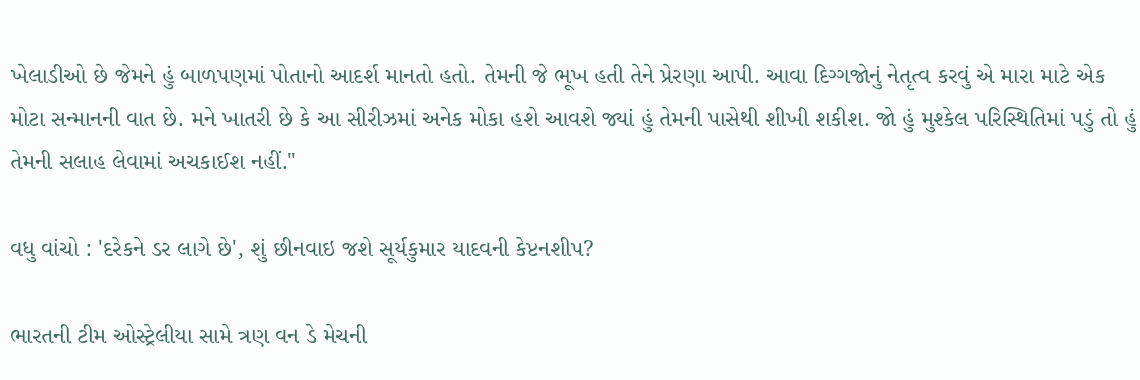ખેલાડીઓ છે જેમને હું બાળપણમાં પોતાનો આદર્શ માનતો હતો. તેમની જે ભૂખ હતી તેને પ્રેરણા આપી. આવા દિગ્ગજોનું નેતૃત્વ કરવું એ મારા માટે એક મોટા સન્માનની વાત છે. મને ખાતરી છે કે આ સીરીઝમાં અનેક મોકા હશે આવશે જ્યાં હું તેમની પાસેથી શીખી શકીશ. જો હું મુશ્કેલ પરિસ્થિતિમાં પડું તો હું તેમની સલાહ લેવામાં અચકાઈશ નહીં."

વધુ વાંચો : 'દરેકને ડર લાગે છે', શું છીનવાઇ જશે સૂર્યકુમાર યાદવની કેપ્ટનશીપ?

ભારતની ટીમ ઓસ્ટ્રેલીયા સામે ત્રણ વન ડે મેચની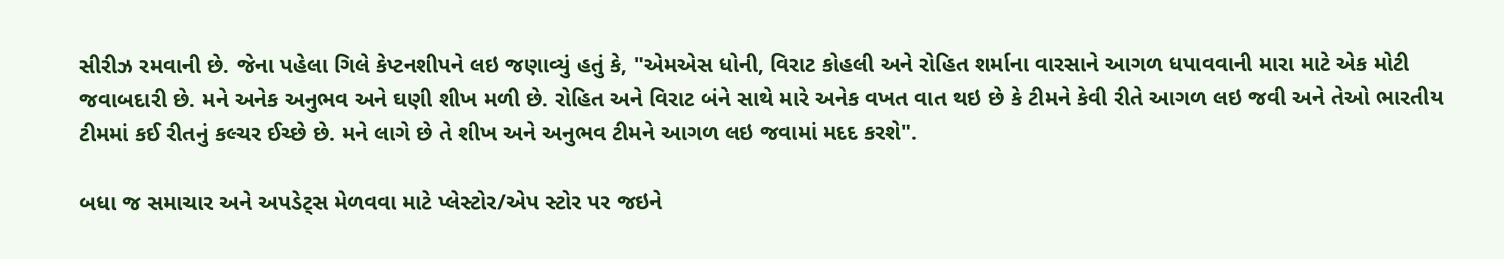સીરીઝ રમવાની છે. જેના પહેલા ગિલે કેપ્ટનશીપને લઇ જણાવ્યું હતું કે, "એમએસ ધોની, વિરાટ કોહલી અને રોહિત શર્માના વારસાને આગળ ધપાવવાની મારા માટે એક મોટી જવાબદારી છે. મને અનેક અનુભવ અને ઘણી શીખ મળી છે. રોહિત અને વિરાટ બંને સાથે મારે અનેક વખત વાત થઇ છે કે ટીમને કેવી રીતે આગળ લઇ જવી અને તેઓ ભારતીય ટીમમાં કઈ રીતનું કલ્ચર ઈચ્છે છે. મને લાગે છે તે શીખ અને અનુભવ ટીમને આગળ લઇ જવામાં મદદ કરશે".

બધા જ સમાચાર અને અપડેટ્સ મેળવવા માટે પ્લેસ્ટોર/એપ સ્ટોર પર જઇને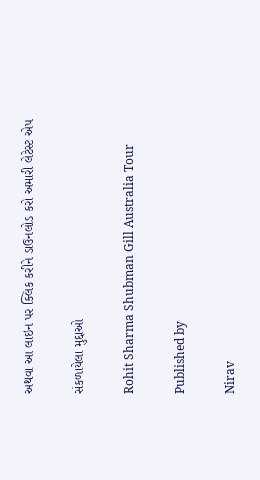અથવા આ લાઇન પર ક્લિક કરીને ડાઉનલોડ કરો અમારી લેટેસ્ટ એપ

સંકળાયેલા મુદ્દાઓ

Rohit Sharma Shubman Gill Australia Tour

Published by

Nirav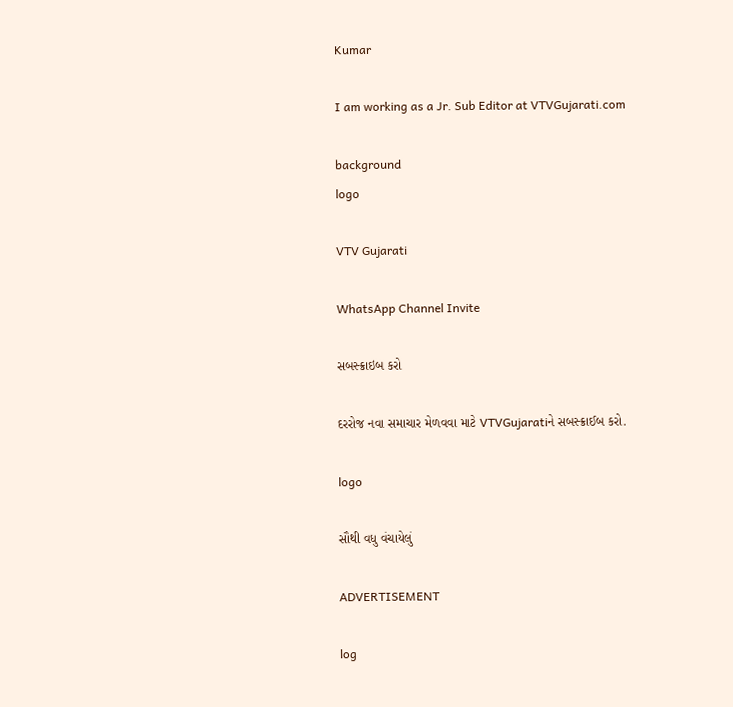Kumar

I am working as a Jr. Sub Editor at VTVGujarati.com

background
logo

VTV Gujarati

WhatsApp Channel Invite

સબસ્ક્રાઇબ કરો

દરરોજ નવા સમાચાર મેળવવા માટે VTVGujaratiને સબસ્ક્રાઈબ કરો.

logo

સૌથી વધુ વંચાયેલું

ADVERTISEMENT

log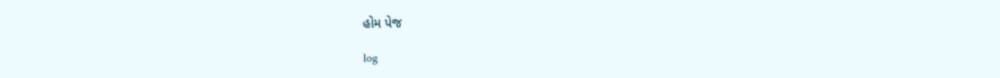હોમ પેજ

log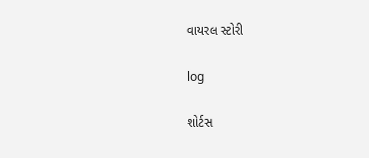વાયરલ સ્ટોરી

log

શોર્ટસ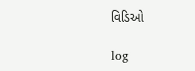વિડિઓ

log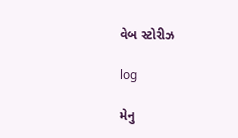વેબ સ્ટોરીઝ

log

મેનુ